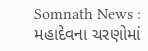Somnath News : મહાદેવના ચરણોમાં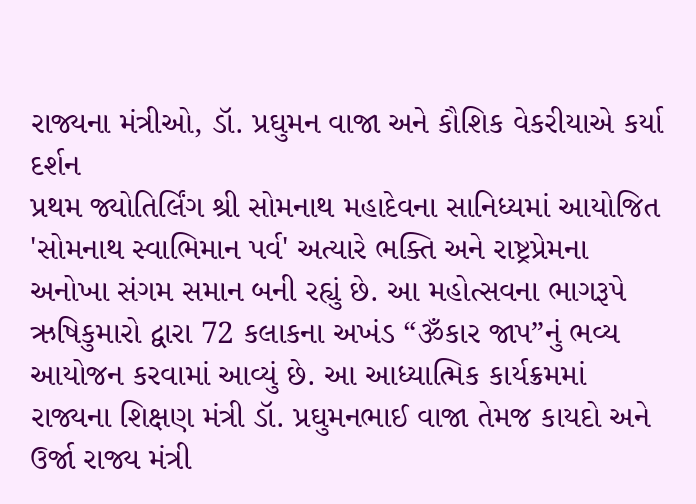રાજ્યના મંત્રીઓ, ડૉ. પ્રઘુમન વાજા અને કૌશિક વેકરીયાએ કર્યા દર્શન
પ્રથમ જ્યોતિર્લિંગ શ્રી સોમનાથ મહાદેવના સાનિધ્યમાં આયોજિત 'સોમનાથ સ્વાભિમાન પર્વ' અત્યારે ભક્તિ અને રાષ્ટ્રપ્રેમના અનોખા સંગમ સમાન બની રહ્યું છે. આ મહોત્સવના ભાગરૂપે ઋષિકુમારો દ્વારા 72 કલાકના અખંડ “ૐકાર જાપ”નું ભવ્ય આયોજન કરવામાં આવ્યું છે. આ આધ્યાત્મિક કાર્યક્રમમાં રાજ્યના શિક્ષણ મંત્રી ડૉ. પ્રઘુમનભાઈ વાજા તેમજ કાયદો અને ઉર્જા રાજ્ય મંત્રી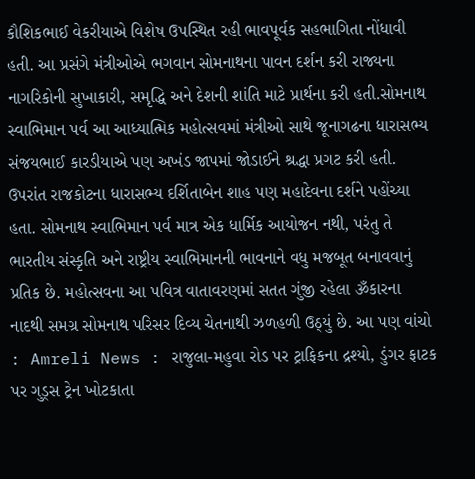કૌશિકભાઈ વેકરીયાએ વિશેષ ઉપસ્થિત રહી ભાવપૂર્વક સહભાગિતા નોંધાવી હતી. આ પ્રસંગે મંત્રીઓએ ભગવાન સોમનાથના પાવન દર્શન કરી રાજ્યના નાગરિકોની સુખાકારી, સમૃદ્ધિ અને દેશની શાંતિ માટે પ્રાર્થના કરી હતી.સોમનાથ સ્વાભિમાન પર્વ આ આધ્યાત્મિક મહોત્સવમાં મંત્રીઓ સાથે જૂનાગઢના ધારાસભ્ય સંજયભાઈ કારડીયાએ પણ અખંડ જાપમાં જોડાઈને શ્રદ્ધા પ્રગટ કરી હતી. ઉપરાંત રાજકોટના ધારાસભ્ય દર્શિતાબેન શાહ પણ મહાદેવના દર્શને પહોંચ્યા હતા. સોમનાથ સ્વાભિમાન પર્વ માત્ર એક ધાર્મિક આયોજન નથી, પરંતુ તે ભારતીય સંસ્કૃતિ અને રાષ્ટ્રીય સ્વાભિમાનની ભાવનાને વધુ મજબૂત બનાવવાનું પ્રતિક છે. મહોત્સવના આ પવિત્ર વાતાવરણમાં સતત ગુંજી રહેલા ૐકારના નાદથી સમગ્ર સોમનાથ પરિસર દિવ્ય ચેતનાથી ઝળહળી ઉઠ્યું છે. આ પણ વાંચો : Amreli News : રાજુલા-મહુવા રોડ પર ટ્રાફિકના દ્રશ્યો, ડુંગર ફાટક પર ગુડ્સ ટ્રેન ખોટકાતા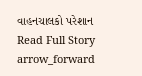વાહનચાલકો પરેશાન
Read Full Story arrow_forward